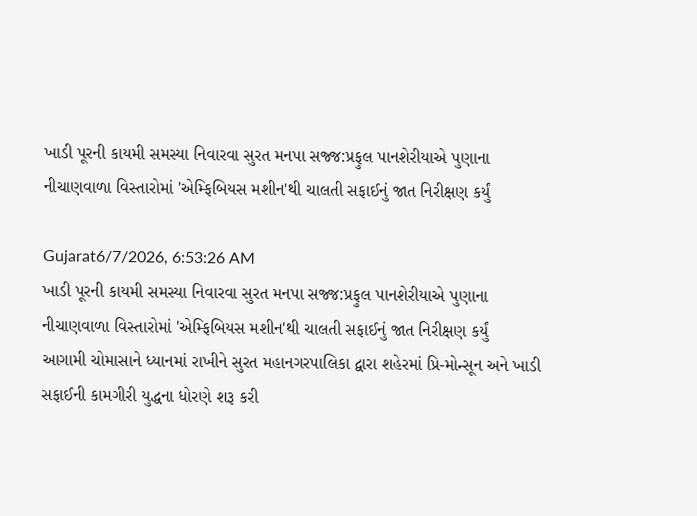ખાડી પૂરની કાયમી સમસ્યા નિવારવા સુરત મનપા સજ્જ:પ્રફુલ પાનશેરીયાએ પુણાના નીચાણવાળા વિસ્તારોમાં 'એમ્ફિબિયસ મશીન'થી ચાલતી સફાઈનું જાત નિરીક્ષણ કર્યું

Gujarat6/7/2026, 6:53:26 AM
ખાડી પૂરની કાયમી સમસ્યા નિવારવા સુરત મનપા સજ્જ:પ્રફુલ પાનશેરીયાએ પુણાના નીચાણવાળા વિસ્તારોમાં 'એમ્ફિબિયસ મશીન'થી ચાલતી સફાઈનું જાત નિરીક્ષણ કર્યું
આગામી ચોમાસાને ધ્યાનમાં રાખીને સુરત મહાનગરપાલિકા દ્વારા શહેરમાં પ્રિ-મોન્સૂન અને ખાડી સફાઈની કામગીરી યુદ્ધના ધોરણે શરૂ કરી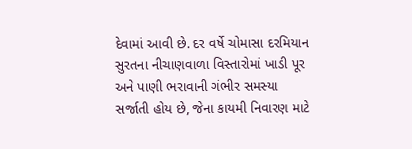દેવામાં આવી છે. દર વર્ષે ચોમાસા દરમિયાન સુરતના નીચાણવાળા વિસ્તારોમાં ખાડી પૂર અને પાણી ભરાવાની ગંભીર સમસ્યા સર્જાતી હોય છે, જેના કાયમી નિવારણ માટે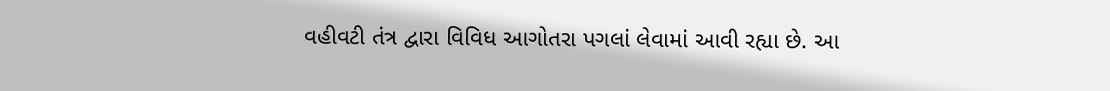વહીવટી તંત્ર દ્વારા વિવિધ આગોતરા પગલાં લેવામાં આવી રહ્યા છે. આ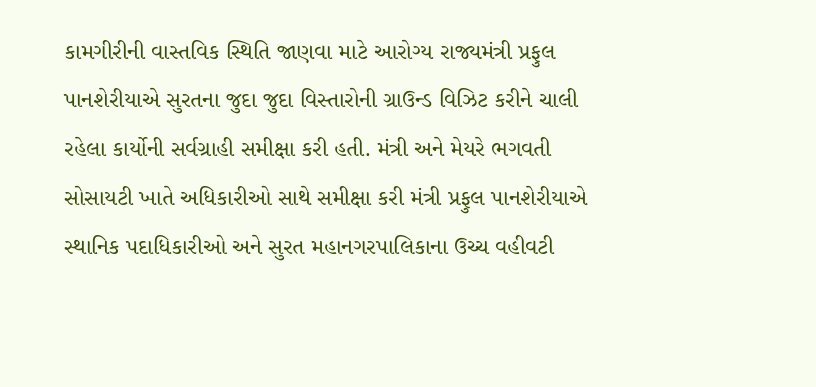કામગીરીની વાસ્તવિક સ્થિતિ જાણવા માટે આરોગ્ય રાજ્યમંત્રી પ્રફુલ પાનશેરીયાએ સુરતના જુદા જુદા વિસ્તારોની ગ્રાઉન્ડ વિઝિટ કરીને ચાલી રહેલા કાર્યોની સર્વગ્રાહી સમીક્ષા કરી હતી. મંત્રી અને મેયરે ભગવતી સોસાયટી ખાતે અધિકારીઓ સાથે સમીક્ષા કરી મંત્રી પ્રફુલ પાનશેરીયાએ સ્થાનિક પદાધિકારીઓ અને સુરત મહાનગરપાલિકાના ઉચ્ચ વહીવટી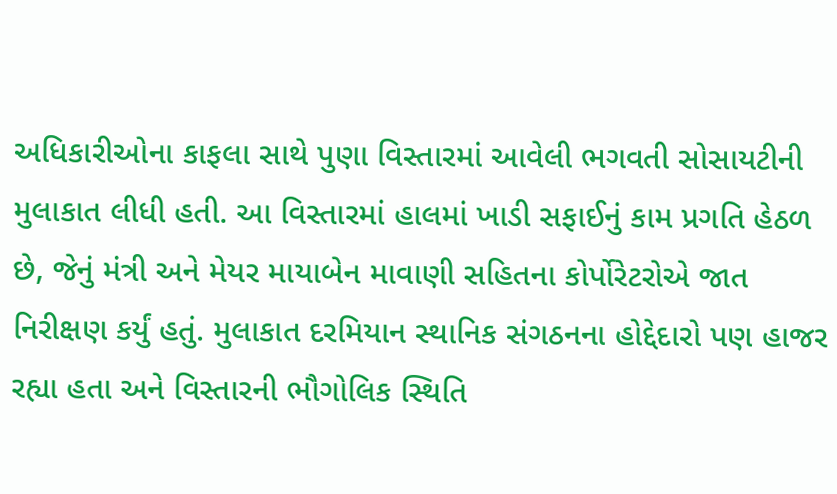અધિકારીઓના કાફલા સાથે પુણા વિસ્તારમાં આવેલી ભગવતી સોસાયટીની મુલાકાત લીધી હતી. આ વિસ્તારમાં હાલમાં ખાડી સફાઈનું કામ પ્રગતિ હેઠળ છે, જેનું મંત્રી અને મેયર માયાબેન માવાણી સહિતના કોર્પોરેટરોએ જાત નિરીક્ષણ કર્યું હતું. મુલાકાત દરમિયાન સ્થાનિક સંગઠનના હોદ્દેદારો પણ હાજર રહ્યા હતા અને વિસ્તારની ભૌગોલિક સ્થિતિ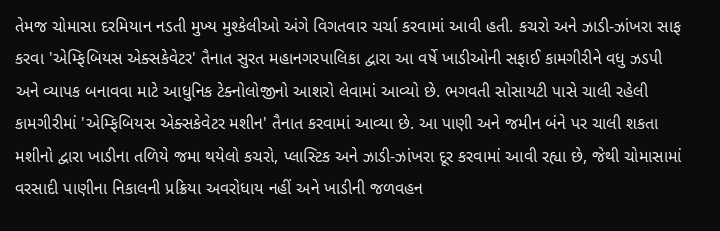તેમજ ચોમાસા દરમિયાન નડતી મુખ્ય મુશ્કેલીઓ અંગે વિગતવાર ચર્ચા કરવામાં આવી હતી. કચરો અને ઝાડી-ઝાંખરા સાફ કરવા 'એમ્ફિબિયસ એક્સકેવેટર' તૈનાત સુરત મહાનગરપાલિકા દ્વારા આ વર્ષે ખાડીઓની સફાઈ કામગીરીને વધુ ઝડપી અને વ્યાપક બનાવવા માટે આધુનિક ટેક્નોલોજીનો આશરો લેવામાં આવ્યો છે. ભગવતી સોસાયટી પાસે ચાલી રહેલી કામગીરીમાં 'એમ્ફિબિયસ એક્સકેવેટર મશીન' તૈનાત કરવામાં આવ્યા છે. આ પાણી અને જમીન બંને પર ચાલી શકતા મશીનો દ્વારા ખાડીના તળિયે જમા થયેલો કચરો, પ્લાસ્ટિક અને ઝાડી-ઝાંખરા દૂર કરવામાં આવી રહ્યા છે, જેથી ચોમાસામાં વરસાદી પાણીના નિકાલની પ્રક્રિયા અવરોધાય નહીં અને ખાડીની જળવહન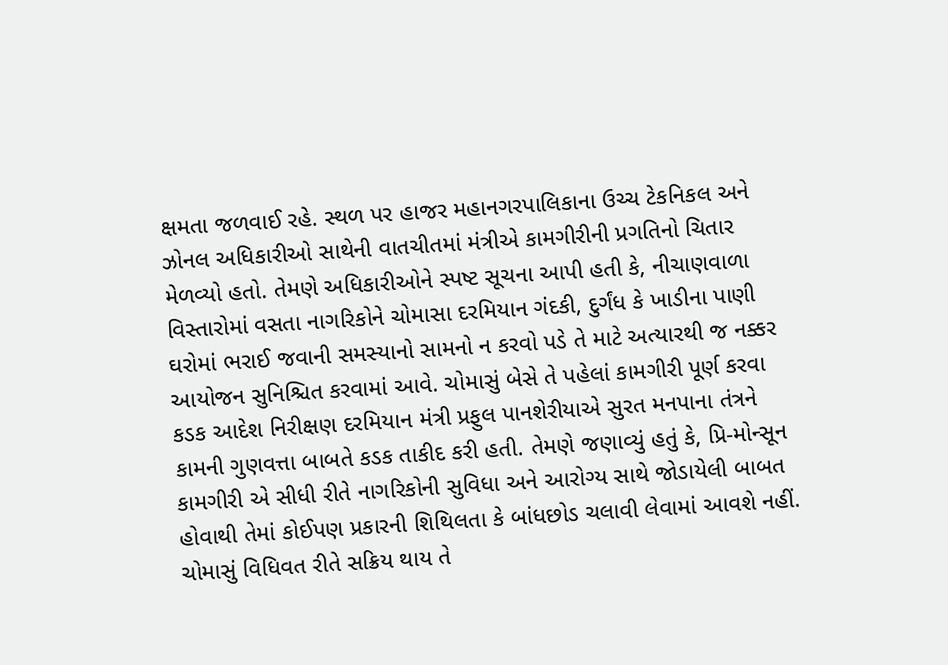ક્ષમતા જળવાઈ રહે. સ્થળ પર હાજર મહાનગરપાલિકાના ઉચ્ચ ટેકનિકલ અને ઝોનલ અધિકારીઓ સાથેની વાતચીતમાં મંત્રીએ કામગીરીની પ્રગતિનો ચિતાર મેળવ્યો હતો. તેમણે અધિકારીઓને સ્પષ્ટ સૂચના આપી હતી કે, નીચાણવાળા વિસ્તારોમાં વસતા નાગરિકોને ચોમાસા દરમિયાન ગંદકી, દુર્ગંધ કે ખાડીના પાણી ઘરોમાં ભરાઈ જવાની સમસ્યાનો સામનો ન કરવો પડે તે માટે અત્યારથી જ નક્કર આયોજન સુનિશ્ચિત કરવામાં આવે. ચોમાસું બેસે તે પહેલાં કામગીરી પૂર્ણ કરવા કડક આદેશ નિરીક્ષણ દરમિયાન મંત્રી પ્રફુલ પાનશેરીયાએ સુરત મનપાના તંત્રને કામની ગુણવત્તા બાબતે કડક તાકીદ કરી હતી. તેમણે જણાવ્યું હતું કે, પ્રિ-મોન્સૂન કામગીરી એ સીધી રીતે નાગરિકોની સુવિધા અને આરોગ્ય સાથે જોડાયેલી બાબત હોવાથી તેમાં કોઈપણ પ્રકારની શિથિલતા કે બાંધછોડ ચલાવી લેવામાં આવશે નહીં. ચોમાસું વિધિવત રીતે સક્રિય થાય તે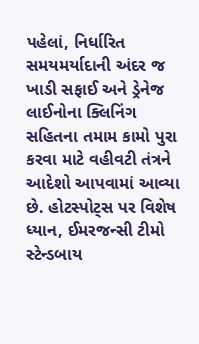પહેલાં, નિર્ધારિત સમયમર્યાદાની અંદર જ ખાડી સફાઈ અને ડ્રેનેજ લાઈનોના ક્લિનિંગ સહિતના તમામ કામો પુરા કરવા માટે વહીવટી તંત્રને આદેશો આપવામાં આવ્યા છે. હોટસ્પોટ્સ પર વિશેષ ધ્યાન, ઈમરજન્સી ટીમો સ્ટેન્ડબાય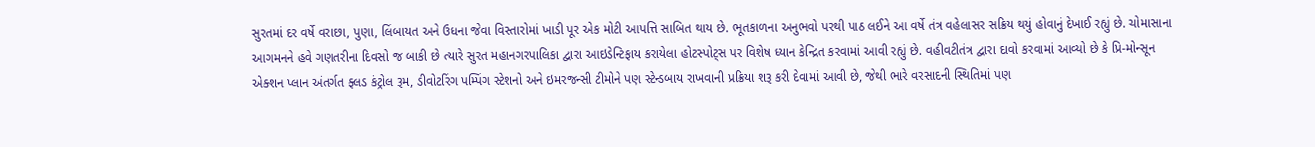સુરતમાં દર વર્ષે વરાછા, પુણા, લિંબાયત અને ઉધના જેવા વિસ્તારોમાં ખાડી પૂર એક મોટી આપત્તિ સાબિત થાય છે. ભૂતકાળના અનુભવો પરથી પાઠ લઈને આ વર્ષે તંત્ર વહેલાસર સક્રિય થયું હોવાનું દેખાઈ રહ્યું છે. ચોમાસાના આગમનને હવે ગણતરીના દિવસો જ બાકી છે ત્યારે સુરત મહાનગરપાલિકા દ્વારા આઇડેન્ટિફાય કરાયેલા હોટસ્પોટ્સ પર વિશેષ ધ્યાન કેન્દ્રિત કરવામાં આવી રહ્યું છે. વહીવટીતંત્ર દ્વારા દાવો કરવામાં આવ્યો છે કે પ્રિ-મોન્સૂન એક્શન પ્લાન અંતર્ગત ફ્લડ કંટ્રોલ રૂમ, ડીવોટરિંગ પમ્પિંગ સ્ટેશનો અને ઇમરજન્સી ટીમોને પણ સ્ટેન્ડબાય રાખવાની પ્રક્રિયા શરૂ કરી દેવામાં આવી છે, જેથી ભારે વરસાદની સ્થિતિમાં પણ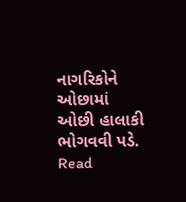નાગરિકોને ઓછામાં ઓછી હાલાકી ભોગવવી પડે.
Read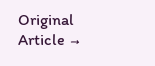Original Article →